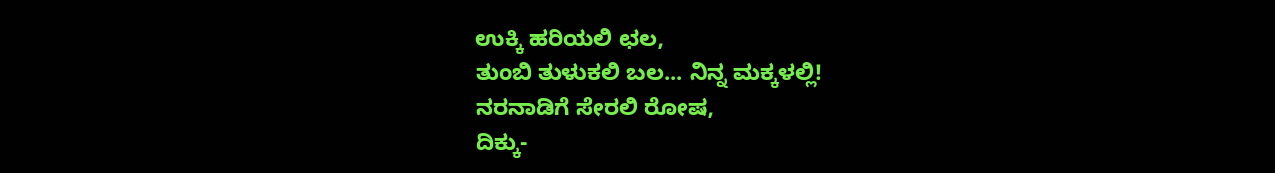ಉಕ್ಕಿ ಹರಿಯಲಿ ಛಲ,
ತುಂಬಿ ತುಳುಕಲಿ ಬಲ... ನಿನ್ನ ಮಕ್ಕಳಲ್ಲಿ!
ನರನಾಡಿಗೆ ಸೇರಲಿ ರೋಷ,
ದಿಕ್ಕು-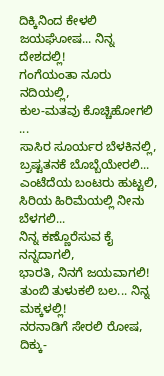ದಿಕ್ಕಿನಿಂದ ಕೇಳಲಿ ಜಯಘೋಷ... ನಿನ್ನ ದೇಶದಲ್ಲಿ!
ಗಂಗೆಯಂತಾ ನೂರು ನದಿಯಲ್ಲಿ,
ಕುಲ-ಮತವು ಕೊಚ್ಚಿಹೋಗಲಿ ...
ಸಾಸಿರ ಸೂರ್ಯರ ಬೆಳಕಿನಲ್ಲಿ,
ಬ್ರಷ್ಟತನಕೆ ಬೊಬ್ಬೆಯೇರಲಿ...
ಎಂಟೆದೆಯ ಬಂಟರು ಹುಟ್ಟಲಿ,
ಸಿರಿಯ ಹಿರಿಮೆಯಲ್ಲಿ ನೀನು ಬೆಳಗಲಿ...
ನಿನ್ನ ಕಣ್ಣೊರೆಸುವ ಕೈ ನನ್ನದಾಗಲಿ,
ಭಾರತಿ, ನಿನಗೆ ಜಯವಾಗಲಿ!
ತುಂಬಿ ತುಳುಕಲಿ ಬಲ... ನಿನ್ನ ಮಕ್ಕಳಲ್ಲಿ!
ನರನಾಡಿಗೆ ಸೇರಲಿ ರೋಷ,
ದಿಕ್ಕು-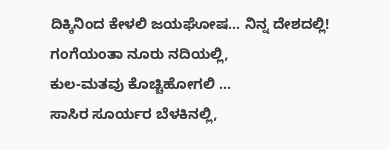ದಿಕ್ಕಿನಿಂದ ಕೇಳಲಿ ಜಯಘೋಷ... ನಿನ್ನ ದೇಶದಲ್ಲಿ!
ಗಂಗೆಯಂತಾ ನೂರು ನದಿಯಲ್ಲಿ,
ಕುಲ-ಮತವು ಕೊಚ್ಚಿಹೋಗಲಿ ...
ಸಾಸಿರ ಸೂರ್ಯರ ಬೆಳಕಿನಲ್ಲಿ,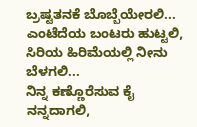ಬ್ರಷ್ಟತನಕೆ ಬೊಬ್ಬೆಯೇರಲಿ...
ಎಂಟೆದೆಯ ಬಂಟರು ಹುಟ್ಟಲಿ,
ಸಿರಿಯ ಹಿರಿಮೆಯಲ್ಲಿ ನೀನು ಬೆಳಗಲಿ...
ನಿನ್ನ ಕಣ್ಣೊರೆಸುವ ಕೈ ನನ್ನದಾಗಲಿ,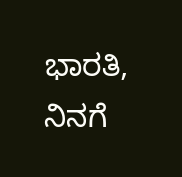ಭಾರತಿ, ನಿನಗೆ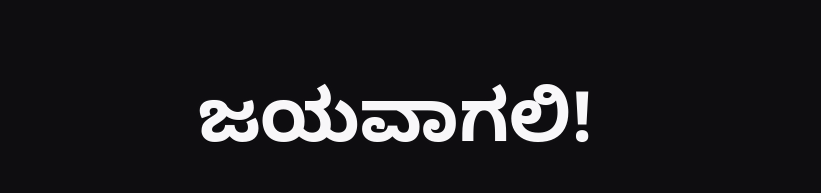ಜಯವಾಗಲಿ!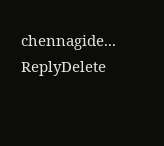chennagide...
ReplyDelete